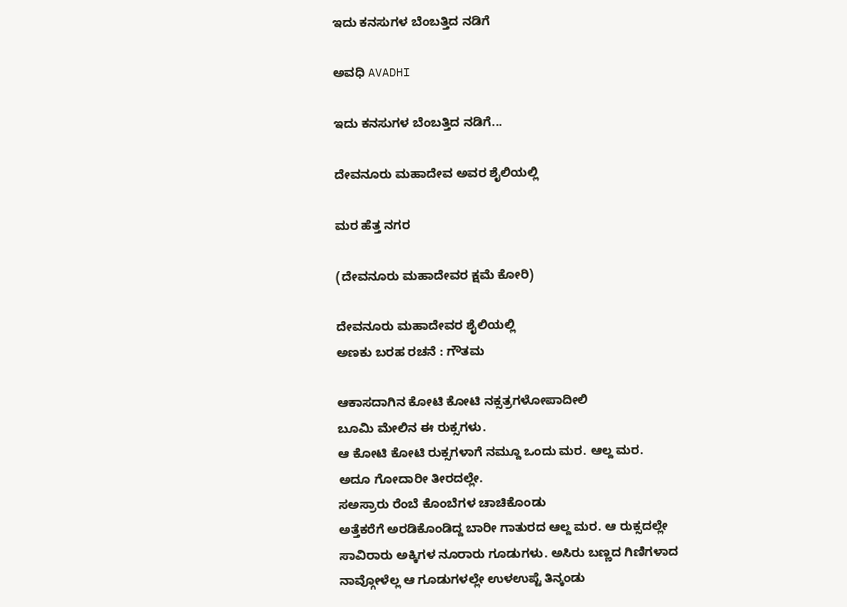ಇದು ಕನಸುಗಳ ಬೆಂಬತ್ತಿದ ನಡಿಗೆ‍

ಅವಧಿ AVADHI

ಇದು ಕನಸುಗಳ ಬೆಂಬತ್ತಿದ ನಡಿಗೆ...

ದೇವನೂರು ಮಹಾದೇವ ಅವರ ಶೈಲಿಯಲ್ಲಿ

ಮರ ಹೆತ್ತ ನಗರ

(ದೇವನೂರು ಮಹಾದೇವರ ಕ್ಷಮೆ ಕೋರಿ)

ದೇವನೂರು ಮಹಾದೇವರ ಶೈಲಿಯಲ್ಲಿ
ಅಣಕು ಬರಹ ರಚನೆ : ಗೌತಮ

ಆಕಾಸದಾಗಿನ ಕೋಟಿ ಕೋಟಿ ನಕ್ಸತ್ರಗಳೋಪಾದೀಲಿ
ಬೂಮಿ ಮೇಲಿನ ಈ ರುಕ್ಸಗಳು.
ಆ ಕೋಟಿ ಕೋಟಿ ರುಕ್ಸಗಳಾಗೆ ನಮ್ದೂ ಒಂದು ಮರ. ಆಲ್ದ ಮರ.
ಅದೂ ಗೋದಾರೀ ತೀರದಲ್ಲೇ.
ಸಅಸ್ರಾರು ರೆಂಬೆ ಕೊಂಬೆಗಳ ಚಾಚಿಕೊಂಡು
ಅತ್ತೆಕರೆಗೆ ಅರಡಿಕೊಂಡಿದ್ದ ಬಾರೀ ಗಾತುರದ ಆಲ್ದ ಮರ. ಆ ರುಕ್ಸದಲ್ಲೇ
ಸಾವಿರಾರು ಅಕ್ಕಿಗಳ ನೂರಾರು ಗೂಡುಗಳು. ಅಸಿರು ಬಣ್ಣದ ಗಿಣಿಗಳಾದ
ನಾವ್ಗೋಳೆಲ್ಲ ಆ ಗೂಡುಗಳಲ್ಲೇ ಉಳಉಪ್ಟೆ ತಿನ್ಕಂಡು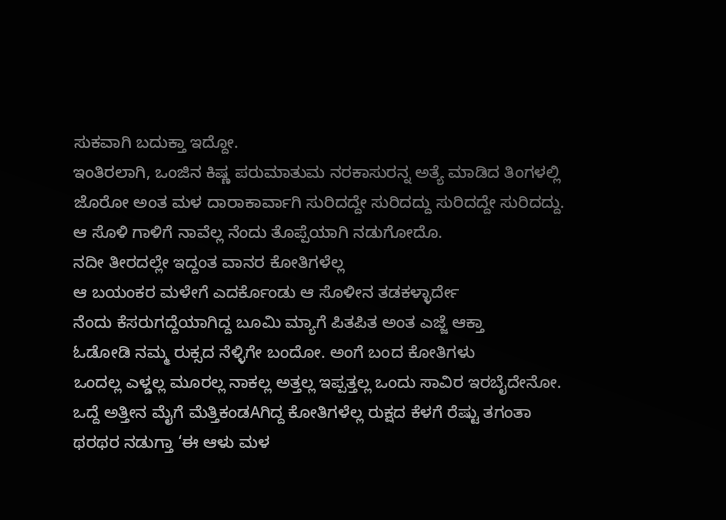ಸುಕವಾಗಿ ಬದುಕ್ತಾ ಇದ್ದೋ.
ಇಂತಿರಲಾಗಿ, ಒಂಜಿನ ಕಿಷ್ಣ ಪರುಮಾತುಮ ನರಕಾಸುರನ್ನ ಅತ್ಯೆ ಮಾಡಿದ ತಿಂಗಳಲ್ಲಿ
ಜೊರೋ ಅಂತ ಮಳ ದಾರಾಕಾರ್ವಾಗಿ ಸುರಿದದ್ದೇ ಸುರಿದದ್ದು ಸುರಿದದ್ದೇ ಸುರಿದದ್ದು.
ಆ ಸೊಳಿ ಗಾಳಿಗೆ ನಾವೆಲ್ಲ ನೆಂದು ತೊಪ್ಪೆಯಾಗಿ ನಡುಗೋದೊ.
ನದೀ ತೀರದಲ್ಲೇ ಇದ್ದಂತ ವಾನರ ಕೋತಿಗಳೆಲ್ಲ
ಆ ಬಯಂಕರ ಮಳೇಗೆ ಎದರ್ಕೊಂಡು ಆ ಸೊಳೀನ ತಡಕಳ್ಳಾರ್ದೇ
ನೆಂದು ಕೆಸರುಗದ್ದೆಯಾಗಿದ್ದ ಬೂಮಿ ಮ್ಯಾಗೆ ಪಿತಪಿತ ಅಂತ ಎಜ್ಜೆ ಆಕ್ತಾ
ಓಡೋಡಿ ನಮ್ಮ ರುಕ್ಸದ ನೆಳ್ಳಿಗೇ ಬಂದೋ. ಅಂಗೆ ಬಂದ ಕೋತಿಗಳು
ಒಂದಲ್ಲ ಎಳ್ಡಲ್ಲ ಮೂರಲ್ಲ ನಾಕಲ್ಲ ಅತ್ತಲ್ಲ ಇಪ್ಪತ್ತಲ್ಲ ಒಂದು ಸಾವಿರ ಇರಬೈದೇನೋ.
ಒದ್ದೆ ಅತ್ತೀನ ಮೈಗೆ ಮೆತ್ತಿಕಂಡAಗಿದ್ದ ಕೋತಿಗಳೆಲ್ಲ ರುಕ್ಷದ ಕೆಳಗೆ ರೆಷ್ಟು ತಗಂತಾ
ಥರಥರ ನಡುಗ್ತಾ ‘ಈ ಆಳು ಮಳ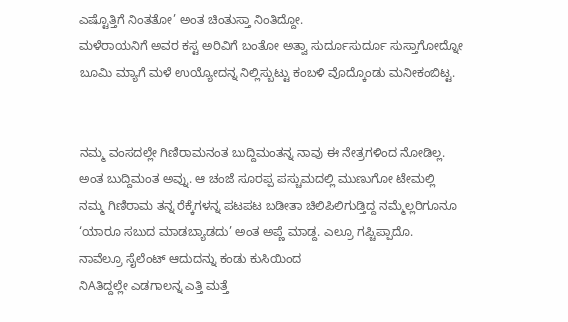ಎಷ್ಟೊತ್ತಿಗೆ ನಿಂತತೋ’ ಅಂತ ಚಿಂತುಸ್ತಾ ನಿಂತಿದ್ದೋ.
ಮಳೆರಾಯನಿಗೆ ಅವರ ಕಸ್ಟ ಅರಿವಿಗೆ ಬಂತೋ ಅತ್ವಾ ಸುರ್ದೂಸುರ್ದೂ ಸುಸ್ತಾಗೋದ್ನೋ
ಬೂಮಿ ಮ್ಯಾಗೆ ಮಳೆ ಉಯ್ಯೋದನ್ನ ನಿಲ್ಲಿಸ್ಬುಟ್ಟು ಕಂಬಳಿ ವೊದ್ಕೊಂಡು ಮನೀಕಂಬಿಟ್ಟ.


ನಮ್ಮ ವಂಸದಲ್ಲೇ ಗಿಣಿರಾಮನಂತ ಬುದ್ದಿಮಂತನ್ನ ನಾವು ಈ ನೇತ್ರಗಳಿಂದ ನೋಡಿಲ್ಲ.
ಅಂತ ಬುದ್ದಿಮಂತ ಅವ್ನು. ಆ ಚಂಜೆ ಸೂರಪ್ಪ ಪಸ್ಚುಮದಲ್ಲಿ ಮುಣುಗೋ ಟೇಮಲ್ಲಿ
ನಮ್ಮ ಗಿಣಿರಾಮ ತನ್ನ ರೆಕ್ಕೆಗಳನ್ನ ಪಟಪಟ ಬಡೀತಾ ಚಿಲಿಪಿಲಿಗುಡ್ತಿದ್ದ ನಮ್ಮೆಲ್ಲರಿಗೂನೂ
‘ಯಾರೂ ಸಬುದ ಮಾಡಬ್ಯಾಡದು’ ಅಂತ ಅಪ್ಣೆ ಮಾಡ್ದ. ಎಲ್ರೂ ಗಪ್ಚಿಪ್ಪಾದೊ.
ನಾವೆಲ್ರೂ ಸೈಲೆಂಟ್ ಆದುದನ್ನು ಕಂಡು ಕುಸಿಯಿಂದ
ನಿAತಿದ್ದಲ್ಲೇ ಎಡಗಾಲನ್ನ ಎತ್ತಿ ಮತ್ತೆ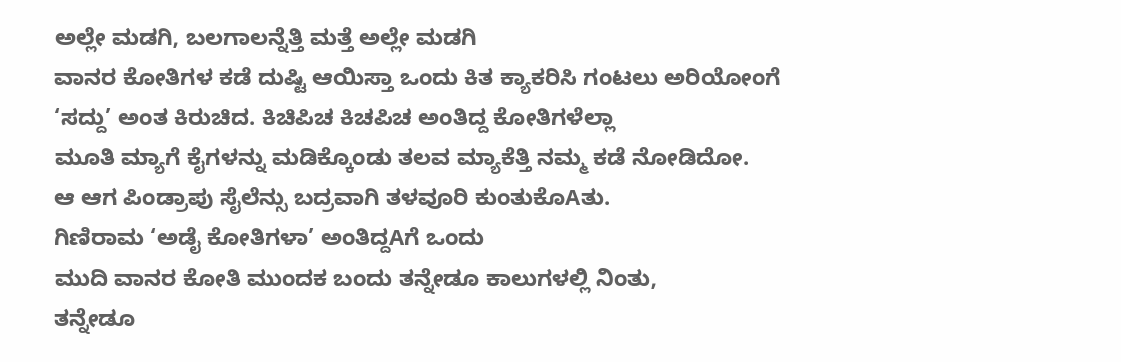ಅಲ್ಲೇ ಮಡಗಿ, ಬಲಗಾಲನ್ನೆತ್ತಿ ಮತ್ತೆ ಅಲ್ಲೇ ಮಡಗಿ
ವಾನರ ಕೋತಿಗಳ ಕಡೆ ದುಷ್ಟಿ ಆಯಿಸ್ತಾ ಒಂದು ಕಿತ ಕ್ಯಾಕರಿಸಿ ಗಂಟಲು ಅರಿಯೋಂಗೆ
‘ಸದ್ದು’ ಅಂತ ಕಿರುಚಿದ. ಕಿಚಿಪಿಚ ಕಿಚಪಿಚ ಅಂತಿದ್ದ ಕೋತಿಗಳೆಲ್ಲಾ
ಮೂತಿ ಮ್ಯಾಗೆ ಕೈಗಳನ್ನು ಮಡಿಕ್ಕೊಂಡು ತಲವ ಮ್ಯಾಕೆತ್ತಿ ನಮ್ಮ ಕಡೆ ನೋಡಿದೋ.
ಆ ಆಗ ಪಿಂಡ್ರಾಪು ಸೈಲೆನ್ಸು ಬದ್ರವಾಗಿ ತಳವೂರಿ ಕುಂತುಕೊAತು.
ಗಿಣಿರಾಮ ‘ಅಡೈ ಕೋತಿಗಳಾ’ ಅಂತಿದ್ದAಗೆ ಒಂದು
ಮುದಿ ವಾನರ ಕೋತಿ ಮುಂದಕ ಬಂದು ತನ್ನೇಡೂ ಕಾಲುಗಳಲ್ಲಿ ನಿಂತು,
ತನ್ನೇಡೂ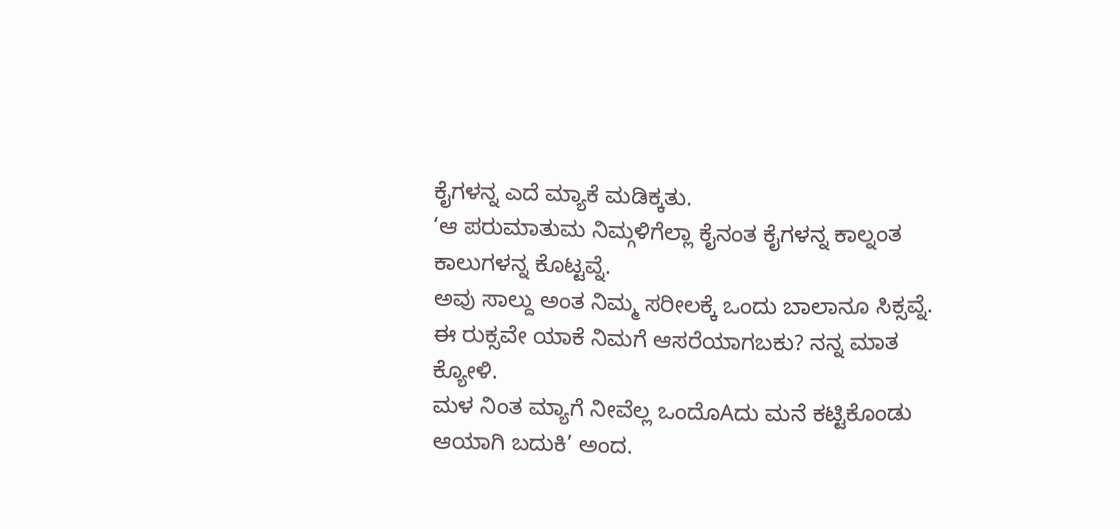ಕೈಗಳನ್ನ ಎದೆ ಮ್ಯಾಕೆ ಮಡಿಕ್ಕತು.
‘ಆ ಪರುಮಾತುಮ ನಿಮ್ಗಳಿಗೆಲ್ಲಾ ಕೈನಂತ ಕೈಗಳನ್ನ ಕಾಲ್ನಂತ ಕಾಲುಗಳನ್ನ ಕೊಟ್ಟವ್ನೆ.
ಅವು ಸಾಲ್ದು ಅಂತ ನಿಮ್ಮ ಸರೀಲಕ್ಕೆ ಒಂದು ಬಾಲಾನೂ ಸಿಕ್ಸವ್ನೆ.
ಈ ರುಕ್ಸವೇ ಯಾಕೆ ನಿಮಗೆ ಆಸರೆಯಾಗಬಕು? ನನ್ನ ಮಾತ ಕ್ಯೋಳಿ.
ಮಳ ನಿಂತ ಮ್ಯಾಗೆ ನೀವೆಲ್ಲ ಒಂದೊAದು ಮನೆ ಕಟ್ಟಿಕೊಂಡು
ಆಯಾಗಿ ಬದುಕಿ’ ಅಂದ.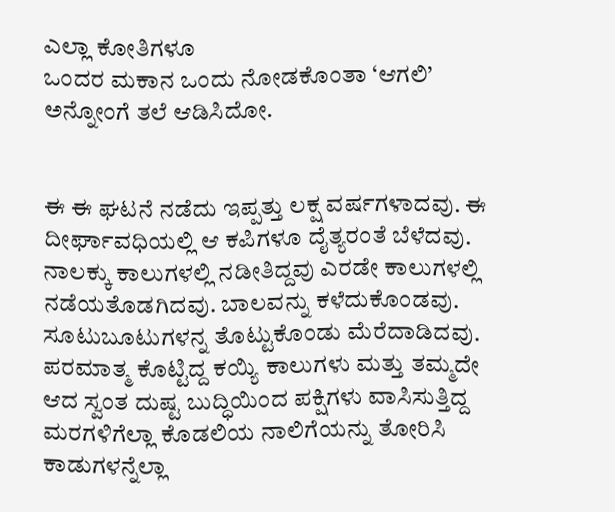ಎಲ್ಲಾ ಕೋತಿಗಳೂ
ಒಂದರ ಮಕಾನ ಒಂದು ನೋಡಕೊಂತಾ ‘ಆಗಲಿ’ ಅನ್ನೋಂಗೆ ತಲೆ ಆಡಿಸಿದೋ.


ಈ ಈ ಘಟನೆ ನಡೆದು ಇಪ್ಪತ್ತು ಲಕ್ಷ ವರ್ಷಗಳಾದವು. ಈ ದೀರ್ಘಾವಧಿಯಲ್ಲಿ ಆ ಕಪಿಗಳೂ ದೈತ್ಯರಂತೆ ಬೆಳೆದವು.
ನಾಲಕ್ಕು ಕಾಲುಗಳಲ್ಲಿ ನಡೀತಿದ್ದವು ಎರಡೇ ಕಾಲುಗಳಲ್ಲಿ ನಡೆಯತೊಡಗಿದವು. ಬಾಲವನ್ನು ಕಳೆದುಕೊಂಡವು.
ಸೂಟುಬೂಟುಗಳನ್ನ ತೊಟ್ಟುಕೊಂಡು ಮೆರೆದಾಡಿದವು. ಪರಮಾತ್ಮ ಕೊಟ್ಟಿದ್ದ ಕಯ್ಯಿ ಕಾಲುಗಳು ಮತ್ತು ತಮ್ಮದೇ
ಆದ ಸ್ವಂತ ದುಷ್ಟ ಬುದ್ಧಿಯಿಂದ ಪಕ್ಷಿಗಳು ವಾಸಿಸುತ್ತಿದ್ದ ಮರಗಳಿಗೆಲ್ಲಾ ಕೊಡಲಿಯ ನಾಲಿಗೆಯನ್ನು ತೋರಿಸಿ
ಕಾಡುಗಳನ್ನೆಲ್ಲಾ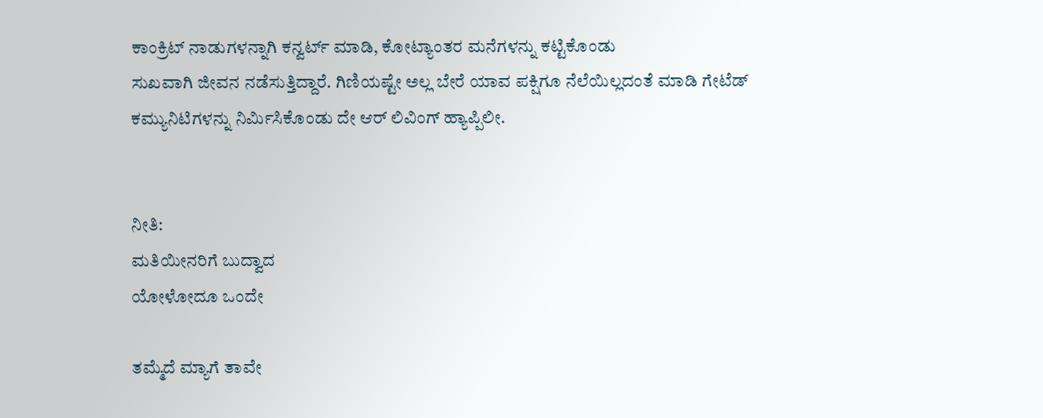ಕಾಂಕ್ರಿಟ್ ನಾಡುಗಳನ್ನಾಗಿ ಕನ್ವರ್ಟ್ ಮಾಡಿ, ಕೋಟ್ಯಾಂತರ ಮನೆಗಳನ್ನು ಕಟ್ಟಿಕೊಂಡು
ಸುಖವಾಗಿ ಜೀವನ ನಡೆಸುತ್ತಿದ್ದಾರೆ. ಗಿಣಿಯಷ್ಟೇ ಅಲ್ಲ ಬೇರೆ ಯಾವ ಪಕ್ಷಿಗೂ ನೆಲೆಯಿಲ್ಲದಂತೆ ಮಾಡಿ ಗೇಟೆಡ್
ಕಮ್ಯುನಿಟಿಗಳನ್ನು ನಿರ್ಮಿಸಿಕೊಂಡು ದೇ ಆರ್ ಲಿವಿಂಗ್ ಹ್ಯಾಪ್ಪಿಲೀ.


ನೀತಿ:
ಮತಿಯೀನರಿಗೆ ಬುದ್ವಾದ
ಯೋಳೋದೂ ಒಂದೇ

ತಮ್ಮೆದೆ ಮ್ಯಾಗೆ ತಾವೇ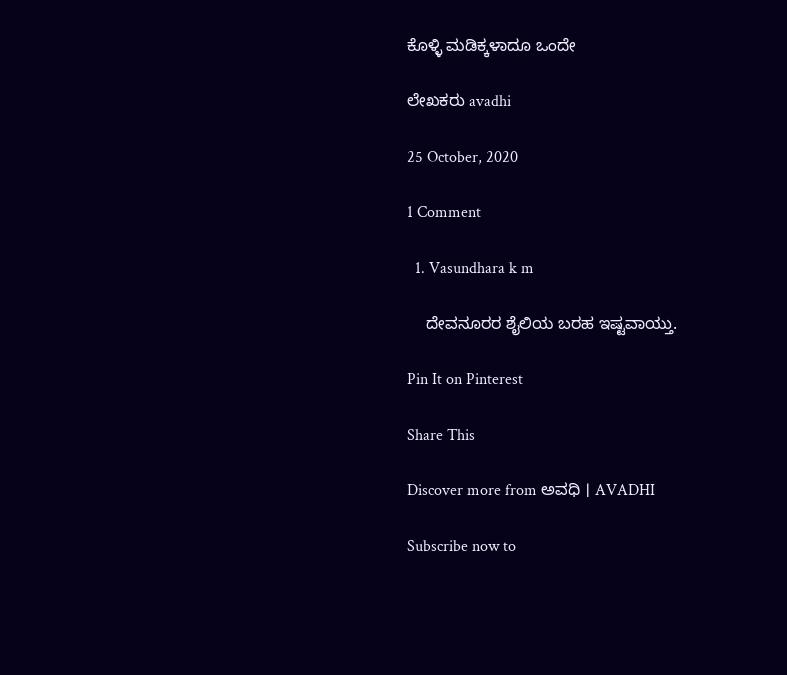ಕೊಳ್ಳಿ ಮಡಿಕ್ಕಳಾದೂ ಒಂದೇ

ಲೇಖಕರು avadhi

25 October, 2020

1 Comment

  1. Vasundhara k m

    ದೇವನೂರರ ಶೈಲಿಯ ಬರಹ ಇಷ್ಟವಾಯ್ತು.

Pin It on Pinterest

Share This

Discover more from ಅವಧಿ । AVADHI

Subscribe now to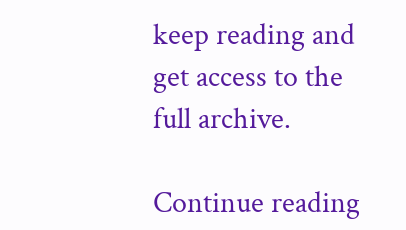keep reading and get access to the full archive.

Continue reading